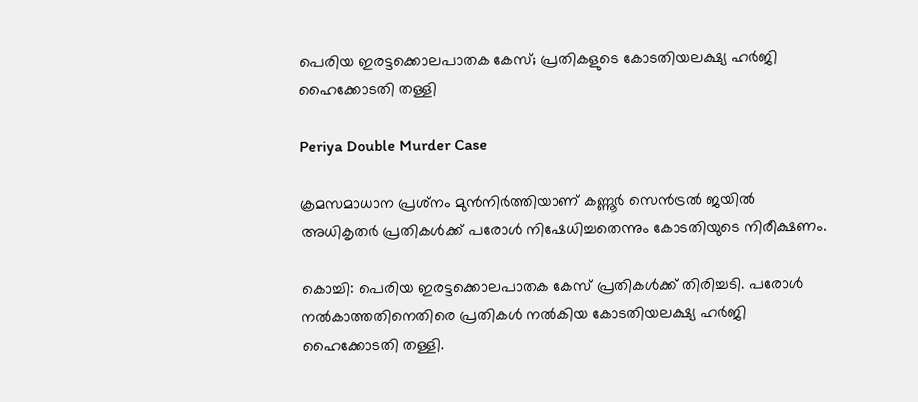പെരിയ ഇരട്ടക്കൊലപാതക കേസ്; പ്രതികളുടെ കോടതിയലക്ഷ്യ ഹർജി ഹൈക്കോടതി തള്ളി

Periya Double Murder Case

ക്രമസമാധാന പ്രശ്‌നം മുൻനിർത്തിയാണ് കണ്ണൂർ സെൻട്രൽ ജയിൽ അധികൃതർ പ്രതികൾക്ക് പരോൾ നിഷേധിച്ചതെന്നും കോടതിയുടെ നിരീക്ഷണം.

കൊച്ചി: പെരിയ ഇരട്ടക്കൊലപാതക കേസ് പ്രതികൾക്ക് തിരിച്ചടി. പരോൾ നൽകാത്തതിനെതിരെ പ്രതികൾ നൽകിയ കോടതിയലക്ഷ്യ ഹർജി ഹൈക്കോടതി തള്ളി.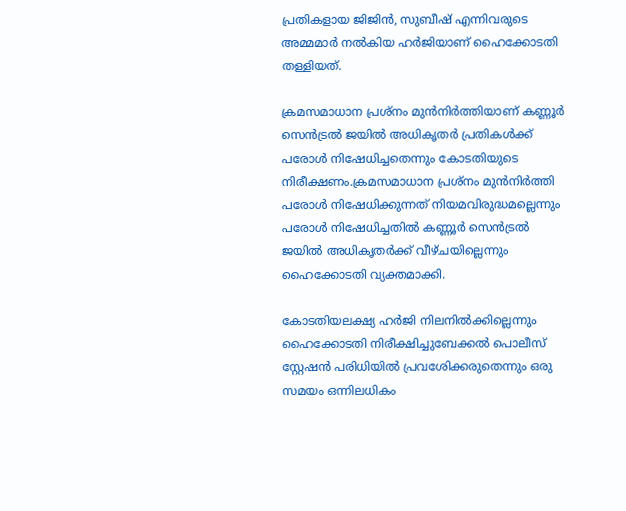പ്രതികളായ ജിജിൻ, സുബീഷ് എന്നിവരുടെ അമ്മമാർ നൽകിയ ഹർജിയാണ് ഹൈക്കോടതി തള്ളിയത്.

ക്രമസമാധാന പ്രശ്‌നം മുൻനിർത്തിയാണ് കണ്ണൂർ സെൻട്രൽ ജയിൽ അധികൃതർ പ്രതികൾക്ക് പരോൾ നിഷേധിച്ചതെന്നും കോടതിയുടെ നിരീക്ഷണം.ക്രമസമാധാന പ്രശ്‌നം മുൻനിർത്തി പരോൾ നിഷേധിക്കുന്നത് നിയമവിരുദ്ധമല്ലെന്നും പരോൾ നിഷേധിച്ചതിൽ കണ്ണൂർ സെൻട്രൽ ജയിൽ അധികൃതർക്ക് വീഴ്ചയില്ലെന്നും ഹൈക്കോടതി വ്യക്തമാക്കി.

കോടതിയലക്ഷ്യ ഹർജി നിലനിൽക്കില്ലെന്നും ഹൈക്കോടതി നിരീക്ഷിച്ചുബേക്കൽ പൊലീസ് സ്റ്റേഷൻ പരിധിയിൽ പ്രവശേിക്കരുതെന്നും ഒരു സമയം ഒന്നിലധികം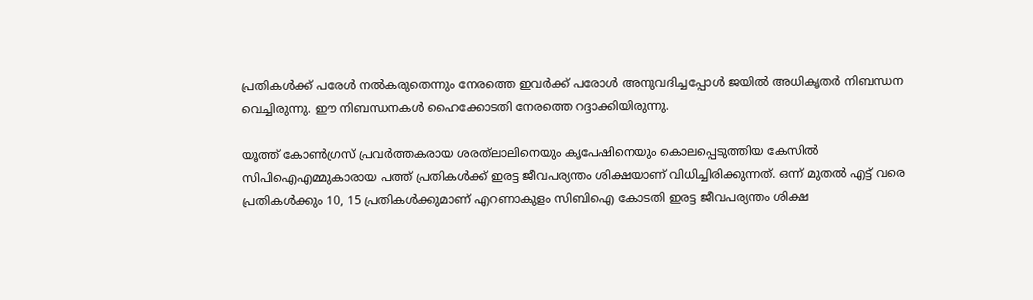പ്രതികൾക്ക് പരേൾ നൽകരുതെന്നും നേരത്തെ ഇവർക്ക് പരോൾ അനുവദിച്ചപ്പോൾ ജയിൽ അധികൃതർ നിബന്ധന വെച്ചിരുന്നു. ഈ നിബന്ധനകൾ ഹൈക്കോടതി നേരത്തെ റദ്ദാക്കിയിരുന്നു.

യൂത്ത് കോൺഗ്രസ് പ്രവർത്തകരായ ശരത്‌ലാലിനെയും കൃപേഷിനെയും കൊലപ്പെടുത്തിയ കേസിൽ സിപിഐഎമ്മുകാരായ പത്ത് പ്രതികൾക്ക് ഇരട്ട ജീവപര്യന്തം ശിക്ഷയാണ് വിധിച്ചിരിക്കുന്നത്. ഒന്ന് മുതൽ എട്ട് വരെ പ്രതികൾക്കും 10, 15 പ്രതികൾക്കുമാണ് എറണാകുളം സിബിഐ കോടതി ഇരട്ട ജീവപര്യന്തം ശിക്ഷ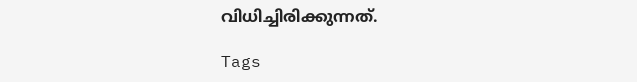വിധിച്ചിരിക്കുന്നത്.

Tags